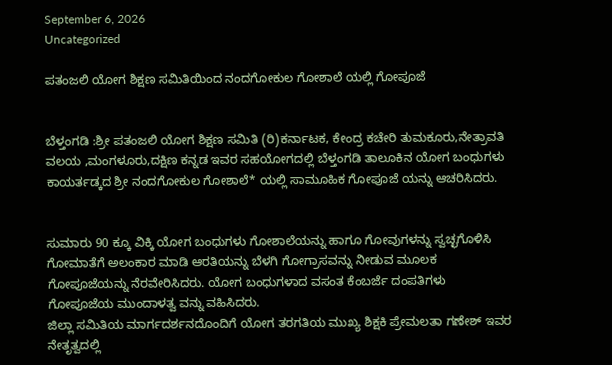September 6, 2026
Uncategorized

ಪತಂಜಲಿ ಯೋಗ ಶಿಕ್ಷಣ ಸಮಿತಿಯಿಂದ ನಂದಗೋಕುಲ ಗೋಶಾಲೆ ಯಲ್ಲಿ ಗೋಪೂಜೆ


ಬೆಳ್ತಂಗಡಿ :ಶ್ರೀ ಪತಂಜಲಿ ಯೋಗ ಶಿಕ್ಷಣ ಸಮಿತಿ (ರಿ)ಕರ್ನಾಟಕ, ಕೇಂದ್ರ ಕಚೇರಿ ತುಮಕೂರು,ನೇತ್ರಾವತಿ ವಲಯ ,ಮಂಗಳೂರು,ದಕ್ಷಿಣ ಕನ್ನಡ ಇವರ ಸಹಯೋಗದಲ್ಲಿ ಬೆಳ್ತಂಗಡಿ ತಾಲೂಕಿನ ಯೋಗ ಬಂಧುಗಳು ಕಾಯರ್ತಡ್ಕದ ಶ್ರೀ ನಂದಗೋಕುಲ ಗೋಶಾಲೆ* ಯಲ್ಲಿ ಸಾಮೂಹಿಕ ಗೋಪೂಜೆ ಯನ್ನು ಆಚರಿಸಿದರು.


ಸುಮಾರು 90 ಕ್ಕೂ ವಿಕ್ಕಿ ಯೋಗ ಬಂಧುಗಳು ಗೋಶಾಲೆಯನ್ನು ಹಾಗೂ ಗೋವುಗಳನ್ನು ಸ್ವಚ್ಛಗೊಳಿಸಿ ಗೋಮಾತೆಗೆ ಅಲಂಕಾರ ಮಾಡಿ ಆರತಿಯನ್ನು ಬೆಳಗಿ ಗೋಗ್ರಾಸವನ್ನು ನೀಡುವ ಮೂಲಕ ಗೋಪೂಜೆಯನ್ನು ನೆರವೇರಿಸಿದರು. ಯೋಗ ಬಂಧುಗಳಾದ ವಸಂತ ಕೆಂಬರ್ಜೆ ದಂಪತಿಗಳು ಗೋಪೂಜೆಯ ಮುಂದಾಳತ್ವ ವನ್ನು ವಹಿಸಿದರು.
ಜಿಲ್ಲಾ ಸಮಿತಿಯ ಮಾರ್ಗದರ್ಶನದೊಂದಿಗೆ ಯೋಗ ತರಗತಿಯ ಮುಖ್ಯ ಶಿಕ್ಷಕಿ ಪ್ರೇಮಲತಾ ಗಣೇಶ್ ಇವರ ನೇತೃತ್ವದಲ್ಲಿ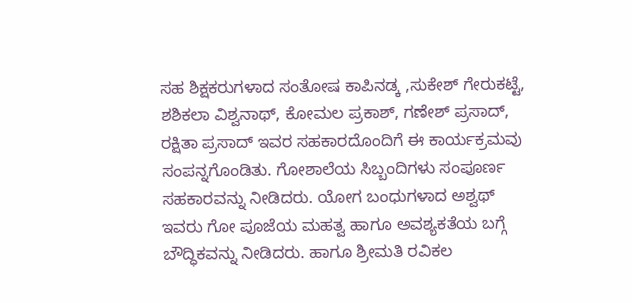ಸಹ ಶಿಕ್ಷಕರುಗಳಾದ ಸಂತೋಷ ಕಾಪಿನಡ್ಕ ,ಸುಕೇಶ್ ಗೇರುಕಟ್ಟೆ, ಶಶಿಕಲಾ ವಿಶ್ವನಾಥ್, ಕೋಮಲ ಪ್ರಕಾಶ್, ಗಣೇಶ್ ಪ್ರಸಾದ್, ರಕ್ಷಿತಾ ಪ್ರಸಾದ್ ಇವರ ಸಹಕಾರದೊಂದಿಗೆ ಈ ಕಾರ್ಯಕ್ರಮವು ಸಂಪನ್ನಗೊಂಡಿತು. ಗೋಶಾಲೆಯ ಸಿಬ್ಬಂದಿಗಳು ಸಂಪೂರ್ಣ ಸಹಕಾರವನ್ನು ನೀಡಿದರು. ಯೋಗ ಬಂಧುಗಳಾದ ಅಶ್ವಥ್ ಇವರು ಗೋ ಪೂಜೆಯ ಮಹತ್ವ ಹಾಗೂ ಅವಶ್ಯಕತೆಯ ಬಗ್ಗೆ ಬೌದ್ಧಿಕವನ್ನು ನೀಡಿದರು. ಹಾಗೂ ಶ್ರೀಮತಿ ರವಿಕಲ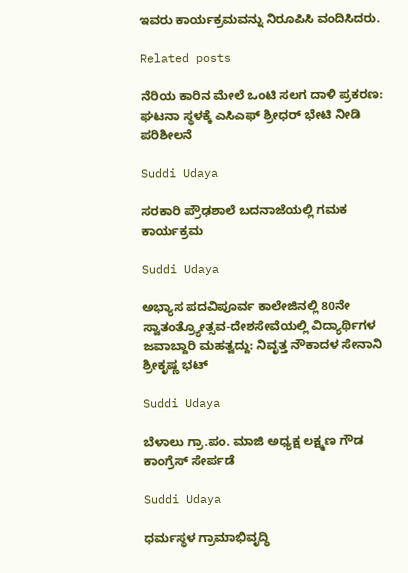ಇವರು ಕಾರ್ಯಕ್ರಮವನ್ನು ನಿರೂಪಿಸಿ ವಂದಿಸಿದರು.

Related posts

ನೆರಿಯ ಕಾರಿನ ಮೇಲೆ ಒಂಟಿ ಸಲಗ ದಾಳಿ ಪ್ರಕರಣ: ಘಟನಾ ಸ್ಥಳಕ್ಕೆ ಎಸಿಎಫ್ ಶ್ರೀಧರ್ ಭೇಟಿ ನೀಡಿ ಪರಿಶೀಲನೆ

Suddi Udaya

ಸರಕಾರಿ ಪ್ರೌಢಶಾಲೆ ಬದನಾಜೆಯಲ್ಲಿ ಗಮಕ ಕಾರ್ಯಕ್ರಮ

Suddi Udaya

ಅಭ್ಯಾಸ ಪದವಿಪೂರ್ವ ಕಾಲೇಜಿನಲ್ಲಿ 80ನೇ ಸ್ವಾತಂತ್ರ್ಯೋತ್ಸವ-ದೇಶಸೇವೆಯಲ್ಲಿ ವಿದ್ಯಾರ್ಥಿಗಳ ಜವಾಬ್ದಾರಿ ಮಹತ್ವದ್ದು: ನಿವೃತ್ತ ನೌಕಾದಳ ಸೇನಾನಿ ಶ್ರೀಕೃಷ್ಣ ಭಟ್

Suddi Udaya

ಬೆಳಾಲು ಗ್ರಾ.ಪಂ. ಮಾಜಿ ಅಧ್ಯಕ್ಷ ಲಕ್ಷ್ಮಣ ಗೌಡ ಕಾಂಗ್ರೆಸ್ ಸೇರ್ಪಡೆ

Suddi Udaya

ಧರ್ಮಸ್ಥಳ ಗ್ರಾಮಾಭಿವೃದ್ಧಿ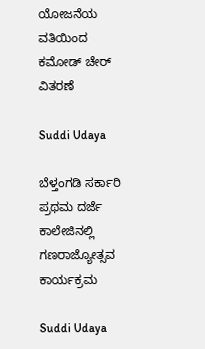ಯೋಜನೆಯ ವತಿಯಿಂದ ಕಮೋಡ್ ಚೇರ್ ವಿತರಣೆ

Suddi Udaya

ಬೆಳ್ತಂಗಡಿ ಸರ್ಕಾರಿ ಪ್ರಥಮ ದರ್ಜೆ ಕಾಲೇಜಿನಲ್ಲಿ ಗಣರಾಜ್ಯೋತ್ಸವ ಕಾರ್ಯಕ್ರಮ

Suddi Udaya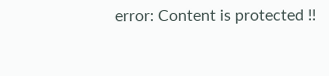error: Content is protected !!